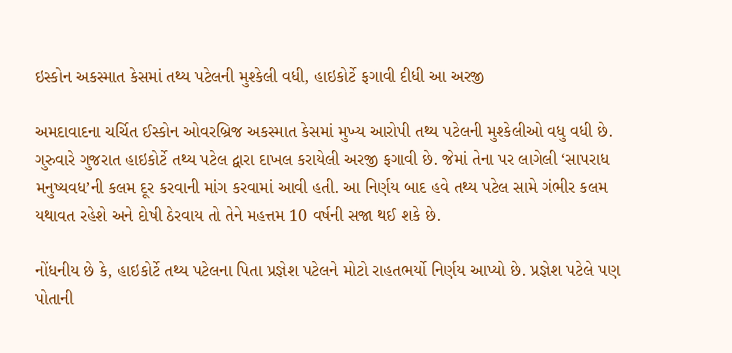ઇસ્કોન અકસ્માત કેસમાં તથ્ય પટેલની મુશ્કેલી વધી, હાઇકોર્ટે ફગાવી દીધી આ અરજી

અમદાવાદના ચર્ચિત ઈસ્કોન ઓવરબ્રિજ અકસ્માત કેસમાં મુખ્ય આરોપી તથ્ય પટેલની મુશ્કેલીઓ વધુ વધી છે. ગુરુવારે ગુજરાત હાઇકોર્ટે તથ્ય પટેલ દ્વારા દાખલ કરાયેલી અરજી ફગાવી છે. જેમાં તેના પર લાગેલી ‘સાપરાધ મનુષ્યવધ’ની કલમ દૂર કરવાની માંગ કરવામાં આવી હતી. આ નિર્ણય બાદ હવે તથ્ય પટેલ સામે ગંભીર કલમ યથાવત રહેશે અને દોષી ઠેરવાય તો તેને મહત્તમ 10 વર્ષની સજા થઈ શકે છે.

નોંધનીય છે કે, હાઇકોર્ટે તથ્ય પટેલના પિતા પ્રજ્ઞેશ પટેલને મોટો રાહતભર્યો નિર્ણય આપ્યો છે. પ્રજ્ઞેશ પટેલે પણ પોતાની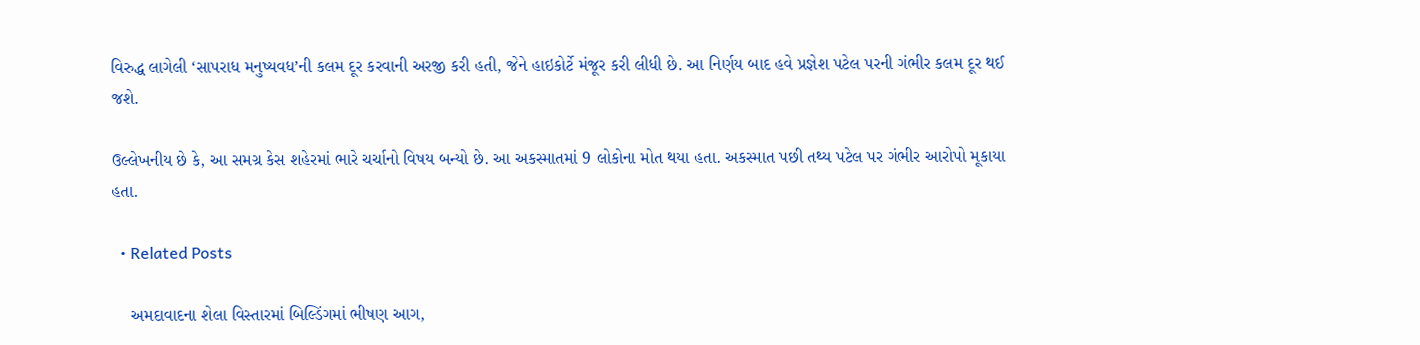વિરુદ્ધ લાગેલી ‘સાપરાધ મનુષ્યવધ’ની કલમ દૂર કરવાની અરજી કરી હતી, જેને હાઇકોર્ટે મંજૂર કરી લીધી છે. આ નિર્ણય બાદ હવે પ્રજ્ઞેશ પટેલ પરની ગંભીર કલમ દૂર થઈ જશે.

ઉલ્લેખનીય છે કે, આ સમગ્ર કેસ શહેરમાં ભારે ચર્ચાનો વિષય બન્યો છે. આ અકસ્માતમાં 9 લોકોના મોત થયા હતા. અકસ્માત પછી તથ્ય પટેલ પર ગંભીર આરોપો મૂકાયા હતા.

  • Related Posts

    અમદાવાદના શેલા વિસ્તારમાં બિલ્ડિંગમાં ભીષણ આગ,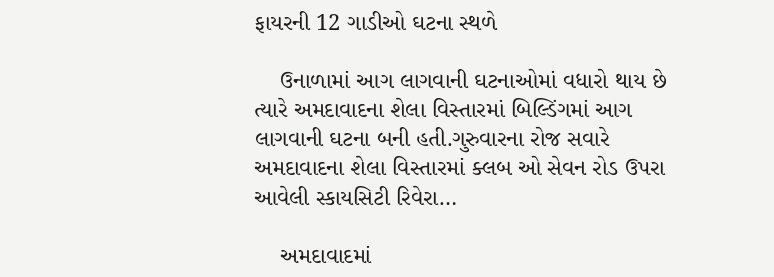ફાયરની 12 ગાડીઓ ઘટના સ્થળે

    ઉનાળામાં આગ લાગવાની ઘટનાઓમાં વધારો થાય છે ત્યારે અમદાવાદના શેલા વિસ્તારમાં બિલ્ડિંગમાં આગ લાગવાની ઘટના બની હતી.ગુરુવારના રોજ સવારે અમદાવાદના શેલા વિસ્તારમાં ક્લબ ઓ સેવન રોડ ઉપરા આવેલી સ્કાયસિટી રિવેરા…

    અમદાવાદમાં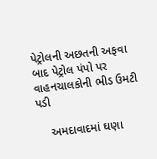પેટ્રોલની અછતની અફવા બાદ પેટ્રોલ પંપો પર વાહનચાલકોની ભીડ ઉમટી પડી

    અમદાવાદમાં ઘણા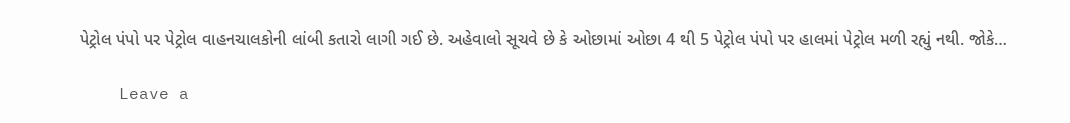પેટ્રોલ પંપો પર પેટ્રોલ વાહનચાલકોની લાંબી કતારો લાગી ગઈ છે. અહેવાલો સૂચવે છે કે ઓછામાં ઓછા 4 થી 5 પેટ્રોલ પંપો પર હાલમાં પેટ્રોલ મળી રહ્યું નથી. જોકે…

    Leave a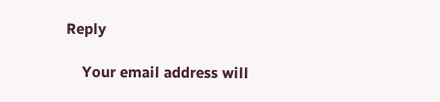Reply

    Your email address will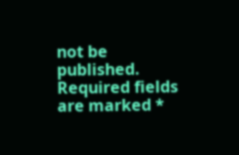not be published. Required fields are marked *